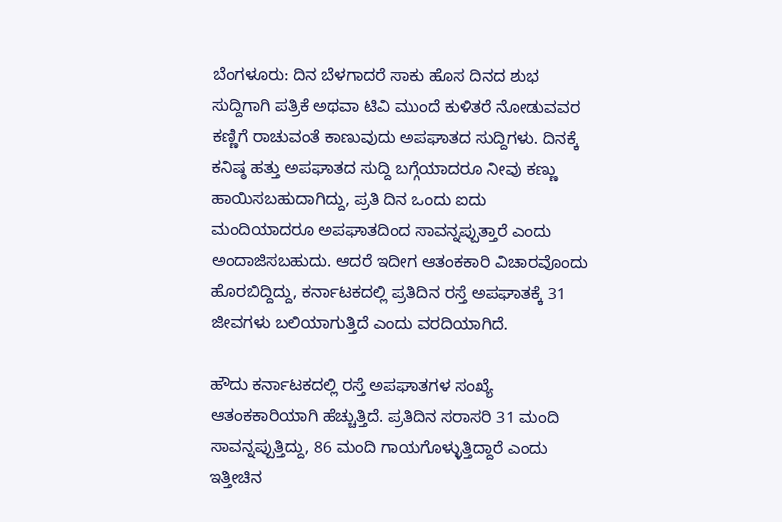ಬೆಂಗಳೂರು: ದಿನ ಬೆಳಗಾದರೆ ಸಾಕು ಹೊಸ ದಿನದ ಶುಭ ಸುದ್ದಿಗಾಗಿ ಪತ್ರಿಕೆ ಅಥವಾ ಟಿವಿ ಮುಂದೆ ಕುಳಿತರೆ ನೋಡುವವರ ಕಣ್ಣಿಗೆ ರಾಚುವಂತೆ ಕಾಣುವುದು ಅಪಘಾತದ ಸುದ್ದಿಗಳು. ದಿನಕ್ಕೆ ಕನಿಷ್ಠ ಹತ್ತು ಅಪಘಾತದ ಸುದ್ದಿ ಬಗ್ಗೆಯಾದರೂ ನೀವು ಕಣ್ಣು ಹಾಯಿಸಬಹುದಾಗಿದ್ದು, ಪ್ರತಿ ದಿನ ಒಂದು ಐದು ಮಂದಿಯಾದರೂ ಅಪಘಾತದಿಂದ ಸಾವನ್ನಪ್ಪುತ್ತಾರೆ ಎಂದು ಅಂದಾಜಿಸಬಹುದು. ಆದರೆ ಇದೀಗ ಆತಂಕಕಾರಿ ವಿಚಾರವೊಂದು ಹೊರಬಿದ್ದಿದ್ದು, ಕರ್ನಾಟಕದಲ್ಲಿ ಪ್ರತಿದಿನ ರಸ್ತೆ ಅಪಘಾತಕ್ಕೆ 31 ಜೀವಗಳು ಬಲಿಯಾಗುತ್ತಿದೆ ಎಂದು ವರದಿಯಾಗಿದೆ.

ಹೌದು ಕರ್ನಾಟಕದಲ್ಲಿ ರಸ್ತೆ ಅಪಘಾತಗಳ ಸಂಖ್ಯೆ ಆತಂಕಕಾರಿಯಾಗಿ ಹೆಚ್ಚುತ್ತಿದೆ. ಪ್ರತಿದಿನ ಸರಾಸರಿ 31 ಮಂದಿ ಸಾವನ್ನಪ್ಪುತ್ತಿದ್ದು, 86 ಮಂದಿ ಗಾಯಗೊಳ್ಳುತ್ತಿದ್ದಾರೆ ಎಂದು ಇತ್ತೀಚಿನ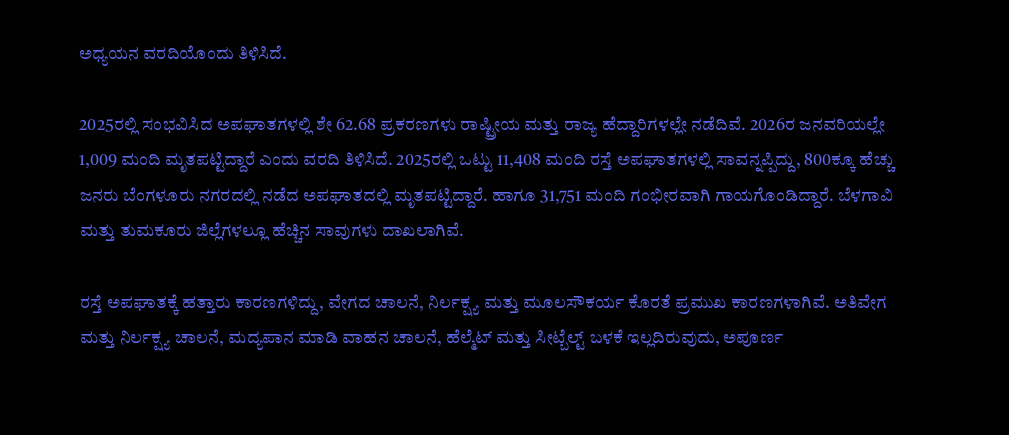ಅಧ್ಯಯನ ವರದಿಯೊಂದು ತಿಳಿಸಿದೆ.

2025ರಲ್ಲಿ ಸಂಭವಿಸಿದ ಅಪಘಾತಗಳಲ್ಲಿ ಶೇ 62.68 ಪ್ರಕರಣಗಳು ರಾಷ್ಟ್ರೀಯ ಮತ್ತು ರಾಜ್ಯ ಹೆದ್ದಾರಿಗಳಲ್ಲೇ ನಡೆದಿವೆ. 2026ರ ಜನವರಿಯಲ್ಲೇ 1,009 ಮಂದಿ ಮೃತಪಟ್ಟಿದ್ದಾರೆ ಎಂದು ವರದಿ ತಿಳಿಸಿದೆ. 2025ರಲ್ಲಿ ಒಟ್ಟು 11,408 ಮಂದಿ ರಸ್ತೆ ಅಪಘಾತಗಳಲ್ಲಿ ಸಾವನ್ನಪ್ಪಿದ್ದು, 800ಕ್ಕೂ ಹೆಚ್ಚು ಜನರು ಬೆಂಗಳೂರು ನಗರದಲ್ಲಿ ನಡೆದ ಅಪಘಾತದಲ್ಲಿ ಮೃತಪಟ್ಟಿದ್ದಾರೆ. ಹಾಗೂ 31,751 ಮಂದಿ ಗಂಭೀರವಾಗಿ ಗಾಯಗೊಂಡಿದ್ದಾರೆ. ಬೆಳಗಾವಿ ಮತ್ತು ತುಮಕೂರು ಜಿಲ್ಲೆಗಳಲ್ಲೂ ಹೆಚ್ಚಿನ ಸಾವುಗಳು ದಾಖಲಾಗಿವೆ.

ರಸ್ತೆ ಅಪಘಾತಕ್ಕೆ ಹತ್ತಾರು ಕಾರಣಗಳಿದ್ದು, ವೇಗದ ಚಾಲನೆ, ನಿರ್ಲಕ್ಷ್ಯ ಮತ್ತು ಮೂಲಸೌಕರ್ಯ ಕೊರತೆ ಪ್ರಮುಖ ಕಾರಣಗಳಾಗಿವೆ. ಅತಿವೇಗ ಮತ್ತು ನಿರ್ಲಕ್ಷ್ಯ ಚಾಲನೆ, ಮದ್ಯಪಾನ ಮಾಡಿ ವಾಹನ ಚಾಲನೆ, ಹೆಲ್ಮೆಟ್ ಮತ್ತು ಸೀಟ್ಬೆಲ್ಟ್ ಬಳಕೆ ಇಲ್ಲದಿರುವುದು, ಅಪೂರ್ಣ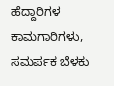ಹೆದ್ದಾರಿಗಳ ಕಾಮಗಾರಿಗಳು, ಸಮರ್ಪಕ ಬೆಳಕು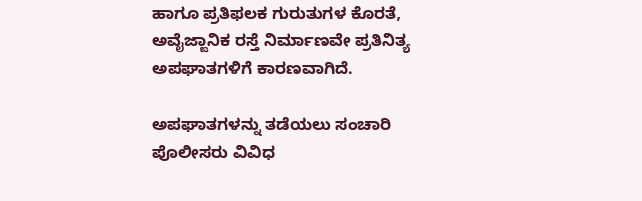ಹಾಗೂ ಪ್ರತಿಫಲಕ ಗುರುತುಗಳ ಕೊರತೆ, ಅವೈಜ್ಙಾನಿಕ ರಸ್ತೆ ನಿರ್ಮಾಣವೇ ಪ್ರತಿನಿತ್ಯ ಅಪಘಾತಗಳಿಗೆ ಕಾರಣವಾಗಿದೆ.

ಅಪಘಾತಗಳನ್ನು ತಡೆಯಲು ಸಂಚಾರಿ ಪೊಲೀಸರು ವಿವಿಧ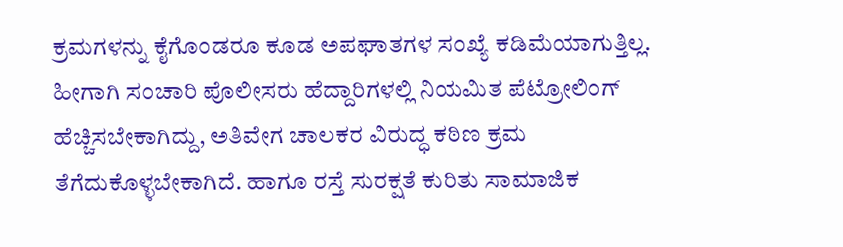ಕ್ರಮಗಳನ್ನು ಕೈಗೊಂಡರೂ ಕೂಡ ಅಪಘಾತಗಳ ಸಂಖ್ಯೆ ಕಡಿಮೆಯಾಗುತ್ತಿಲ್ಲ. ಹೀಗಾಗಿ ಸಂಚಾರಿ ಪೊಲೀಸರು ಹೆದ್ದಾರಿಗಳಲ್ಲಿ ನಿಯಮಿತ ಪೆಟ್ರೋಲಿಂಗ್ ಹೆಚ್ಚಿಸಬೇಕಾಗಿದ್ದು, ಅತಿವೇಗ ಚಾಲಕರ ವಿರುದ್ಧ ಕಠಿಣ ಕ್ರಮ ತೆಗೆದುಕೊಳ್ಳಬೇಕಾಗಿದೆ. ಹಾಗೂ ರಸ್ತೆ ಸುರಕ್ಷತೆ ಕುರಿತು ಸಾಮಾಜಿಕ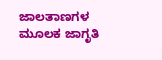ಜಾಲತಾಣಗಳ ಮೂಲಕ ಜಾಗೃತಿ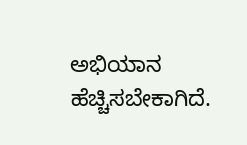ಅಭಿಯಾನ ಹೆಚ್ಚಿಸಬೇಕಾಗಿದೆ.